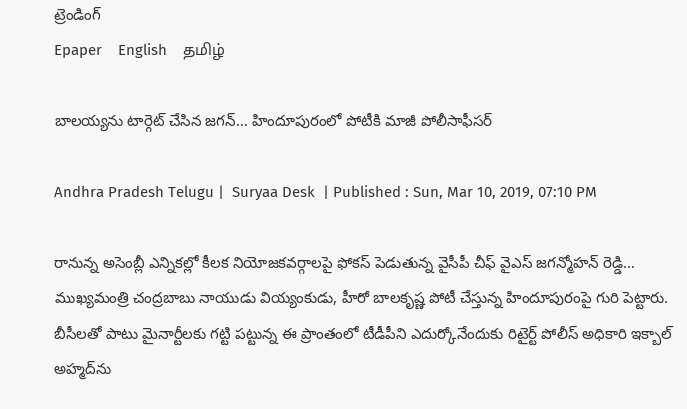ట్రెండింగ్
Epaper    English    தமிழ்

బాలయ్యను టార్గెట్ చేసిన జగన్… హిందూపురంలో పోటీకి మాజీ పోలీసాఫీసర్

Andhra Pradesh Telugu |  Suryaa Desk  | Published : Sun, Mar 10, 2019, 07:10 PM

రానున్న అసెంబ్లీ ఎన్నికల్లో కీలక నియోజకవర్గాలపై ఫోకస్ పెడుతున్న వైసీపీ చీఫ్ వైఎస్ జగన్మోహన్ రెడ్డి… ముఖ్యమంత్రి చంద్రబాబు నాయుడు వియ్యంకుడు, హీరో బాలకృష్ణ పోటీ చేస్తున్న హిందూపురంపై గురి పెట్టారు. బీసీలతో పాటు మైనార్టీలకు గట్టి పట్టున్న ఈ ప్రాంతంలో టీడీపీని ఎదుర్కోనేందుకు రిటైర్ట్ పోలీస్ అధికారి ఇక్బాల్ అహ్మద్‌ను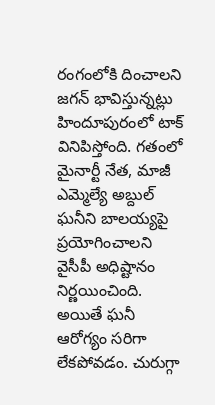రంగంలోకి దించాలని జగన్ భావిస్తున్నట్లు హిందూపురంలో టాక్ వినిపిస్తోంది. గతంలో మైనార్టీ నేత, మాజీ ఎమ్మెల్యే అబ్దుల్ ఘనీని బాలయ్యపై ప్రయోగించాలని వైసీపీ అధిష్టానం నిర్ణయించింది. అయితే ఘనీ ఆరోగ్యం సరిగా లేకపోవడం. చురుగ్గా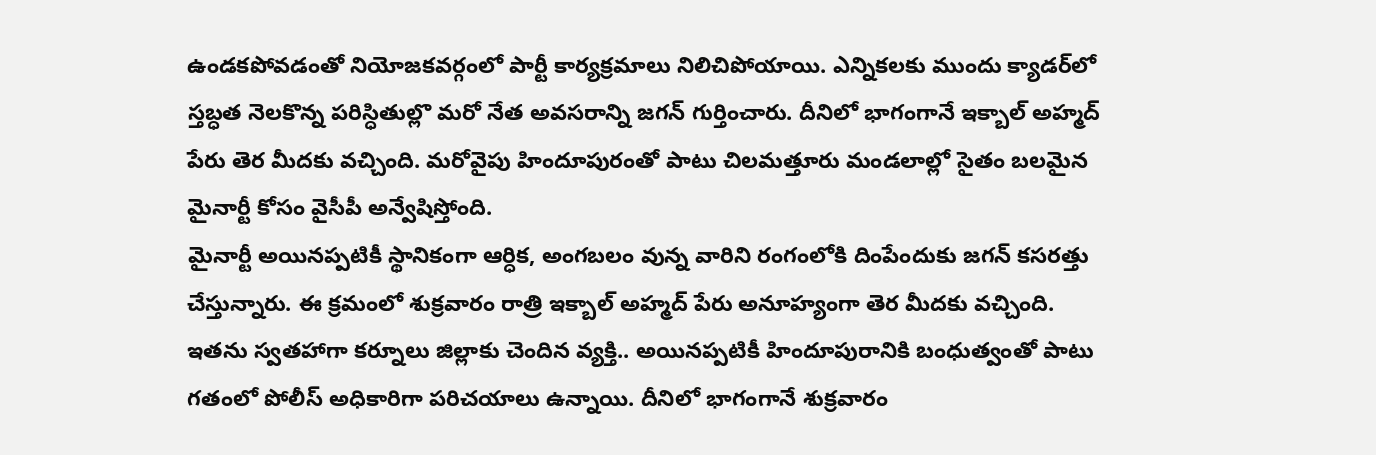ఉండకపోవడంతో నియోజకవర్గంలో పార్టీ కార్యక్రమాలు నిలిచిపోయాయి. ఎన్నికలకు ముందు క్యాడర్‌లో స్తబ్ధత నెలకొన్న పరిస్ధితుల్లొ మరో నేత అవసరాన్ని జగన్ గుర్తించారు. దీనిలో భాగంగానే ఇక్బాల్ అహ్మద్ పేరు తెర మీదకు వచ్చింది. మరోవైపు హిందూపురంతో పాటు చిలమత్తూరు మండలాల్లో సైతం బలమైన మైనార్టీ కోసం వైసీపీ అన్వేషిస్తోంది.
మైనార్టీ అయినప్పటికీ స్థానికంగా ఆర్ధిక, అంగబలం వున్న వారిని రంగంలోకి దింపేందుకు జగన్ కసరత్తు చేస్తున్నారు. ఈ క్రమంలో శుక్రవారం రాత్రి ఇక్బాల్ అహ్మద్ పేరు అనూహ్యంగా తెర మీదకు వచ్చింది. ఇతను స్వతహాగా కర్నూలు జిల్లాకు చెందిన వ్యక్తి.. అయినప్పటికీ హిందూపురానికి బంధుత్వంతో పాటు గతంలో పోలీస్ అధికారిగా పరిచయాలు ఉన్నాయి. దీనిలో భాగంగానే శుక్రవారం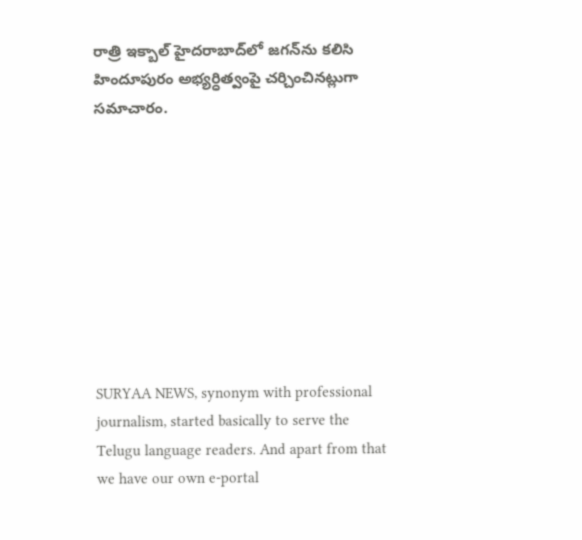రాత్రి ఇక్బాల్ హైదరాబాద్‌లో జగన్‌ను కలిసి హిందూపురం అభ్యర్ధిత్వంపై చర్చించినట్లుగా సమాచారం.









SURYAA NEWS, synonym with professional journalism, started basically to serve the Telugu language readers. And apart from that we have our own e-portal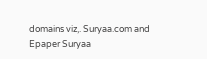domains viz,. Suryaa.com and Epaper Suryaa